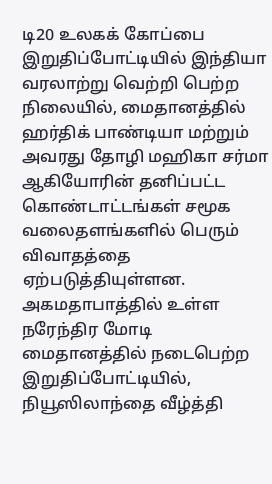டி20 உலகக் கோப்பை இறுதிப்போட்டியில் இந்தியா வரலாற்று வெற்றி பெற்ற நிலையில், மைதானத்தில் ஹர்திக் பாண்டியா மற்றும் அவரது தோழி மஹிகா சர்மா ஆகியோரின் தனிப்பட்ட கொண்டாட்டங்கள் சமூக வலைதளங்களில் பெரும் விவாதத்தை ஏற்படுத்தியுள்ளன. அகமதாபாத்தில் உள்ள நரேந்திர மோடி மைதானத்தில் நடைபெற்ற இறுதிப்போட்டியில், நியூஸிலாந்தை வீழ்த்தி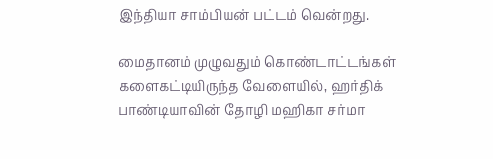இந்தியா சாம்பியன் பட்டம் வென்றது.

மைதானம் முழுவதும் கொண்டாட்டங்கள் களைகட்டியிருந்த வேளையில், ஹர்திக் பாண்டியாவின் தோழி மஹிகா சர்மா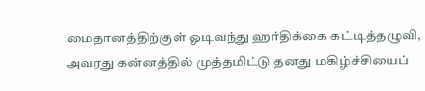மைதானத்திற்குள் ஓடிவந்து ஹர்திக்கை கட்டித்தழுவி, அவரது கன்னத்தில் முத்தமிட்டு தனது மகிழ்ச்சியைப்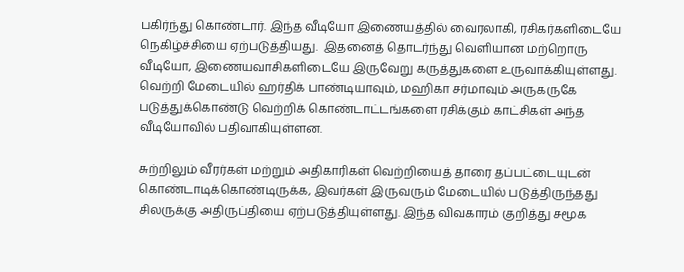பகிர்ந்து கொண்டார். இந்த வீடியோ இணையத்தில் வைரலாகி, ரசிகர்களிடையே நெகிழ்ச்சியை ஏற்படுத்தியது.  இதனைத் தொடர்ந்து வெளியான மற்றொரு வீடியோ, இணையவாசிகளிடையே இருவேறு கருத்துகளை உருவாக்கியுள்ளது. வெற்றி மேடையில் ஹர்திக் பாண்டியாவும், மஹிகா சர்மாவும் அருகருகே படுத்துக்கொண்டு வெற்றிக் கொண்டாட்டங்களை ரசிக்கும் காட்சிகள் அந்த வீடியோவில் பதிவாகியுள்ளன.

சுற்றிலும் வீரர்கள் மற்றும் அதிகாரிகள் வெற்றியைத் தாரை தப்பட்டையுடன் கொண்டாடிக்கொண்டிருக்க, இவர்கள் இருவரும் மேடையில் படுத்திருந்தது சிலருக்கு அதிருப்தியை ஏற்படுத்தியுள்ளது. இந்த விவகாரம் குறித்து சமூக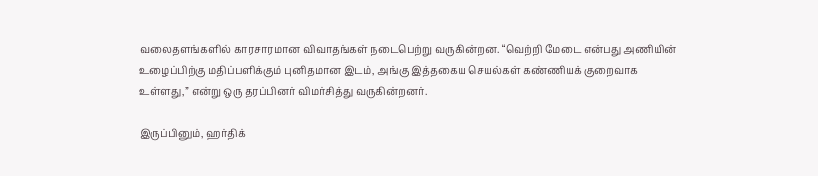வலைதளங்களில் காரசாரமான விவாதங்கள் நடைபெற்று வருகின்றன. “வெற்றி மேடை என்பது அணியின் உழைப்பிற்கு மதிப்பளிக்கும் புனிதமான இடம், அங்கு இத்தகைய செயல்கள் கண்ணியக் குறைவாக உள்ளது,” என்று ஒரு தரப்பினர் விமர்சித்து வருகின்றனர்.

இருப்பினும், ஹர்திக்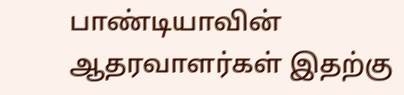பாண்டியாவின் ஆதரவாளர்கள் இதற்கு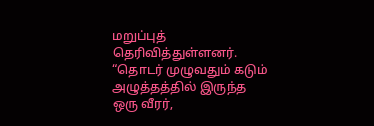மறுப்புத் தெரிவித்துள்ளனர். “தொடர் முழுவதும் கடும் அழுத்தத்தில் இருந்த ஒரு வீரர்,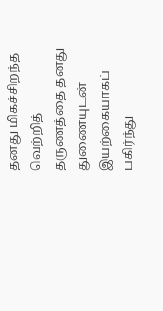தனது மிகச்சிறந்த வெற்றித் தருணத்தை தனது துணையுடன் இயற்கையாகப் பகிர்ந்து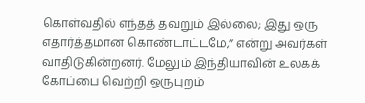கொள்வதில் எந்தத் தவறும் இல்லை; இது ஒரு எதார்த்தமான கொண்டாட்டமே,” என்று அவர்கள் வாதிடுகின்றனர். மேலும் இந்தியாவின் உலகக் கோப்பை வெற்றி ஒருபுறம்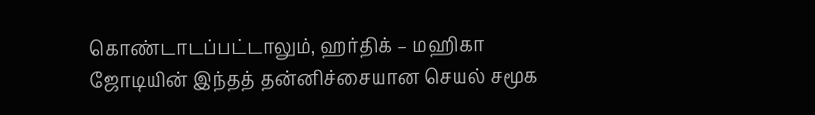கொண்டாடப்பட்டாலும், ஹர்திக் – மஹிகா ஜோடியின் இந்தத் தன்னிச்சையான செயல் சமூக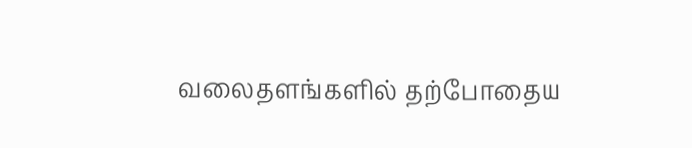வலைதளங்களில் தற்போதைய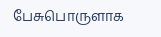பேசுபொருளாக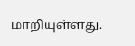மாறியுள்ளது.